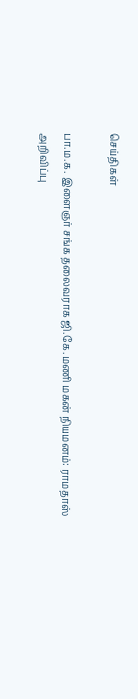செய்திகள்

பா.ம.க. இளைஞர் சங்க தலைவராக ஜி.கே.மணி மகன் நியமனம்: ராமதாஸ் அறிவிப்பு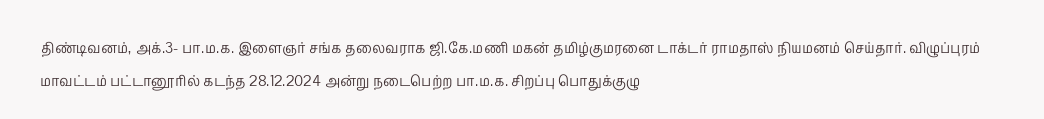திண்டிவனம், அக்.3- பா.ம.க. இளைஞர் சங்க தலைவராக ஜி.கே.மணி மகன் தமிழ்குமரனை டாக்டர் ராமதாஸ் நியமனம் செய்தார். விழுப்புரம் மாவட்டம் பட்டானூரில் கடந்த 28.12.2024 அன்று நடைபெற்ற பா.ம.க. சிறப்பு பொதுக்குழு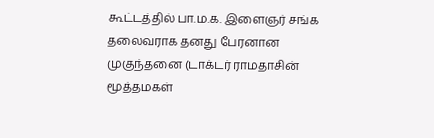கூட்டத்தில் பா.ம.க. இளைஞர் சங்க தலைவராக தனது பேரனான முகுந்தனை (டாக்டர் ராமதாசின் மூத்தமகள்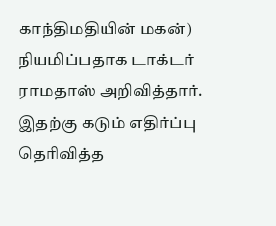காந்திமதியின் மகன்) நியமிப்பதாக டாக்டர் ராமதாஸ் அறிவித்தார். இதற்கு கடும் எதிர்ப்பு தெரிவித்த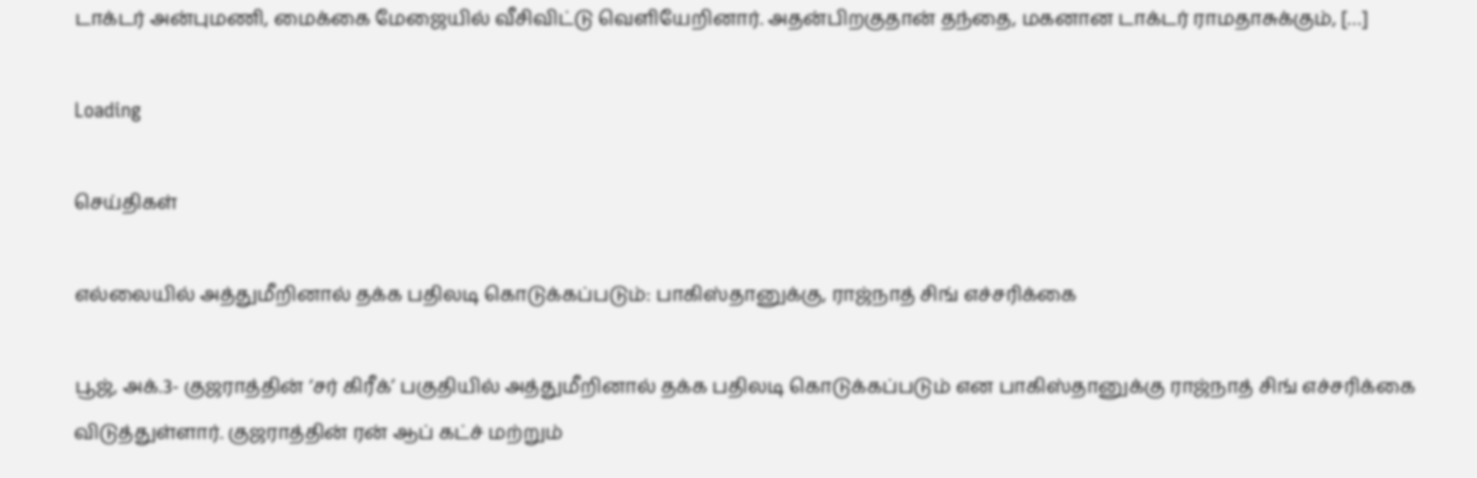டாக்டர் அன்புமணி, மைக்கை மேஜையில் வீசிவிட்டு வெளியேறினார். அதன்பிறகுதான் தந்தை, மகனான டாக்டர் ராமதாசுக்கும், […]

Loading

செய்திகள்

எல்லையில் அத்துமீறினால் தக்க பதிலடி கொடுக்கப்படும்: பாகிஸ்தானுக்கு, ராஜ்நாத் சிங் எச்சரிக்கை

பூஜ், அக்.3- குஜராத்தின் ‘சர் கிரீக்’ பகுதியில் அத்துமீறினால் தக்க பதிலடி கொடுக்கப்படும் என பாகிஸ்தானுக்கு ராஜ்நாத் சிங் எச்சரிக்கை விடுத்துள்ளார். குஜராத்தின் ரன் ஆப் கட்ச் மற்றும்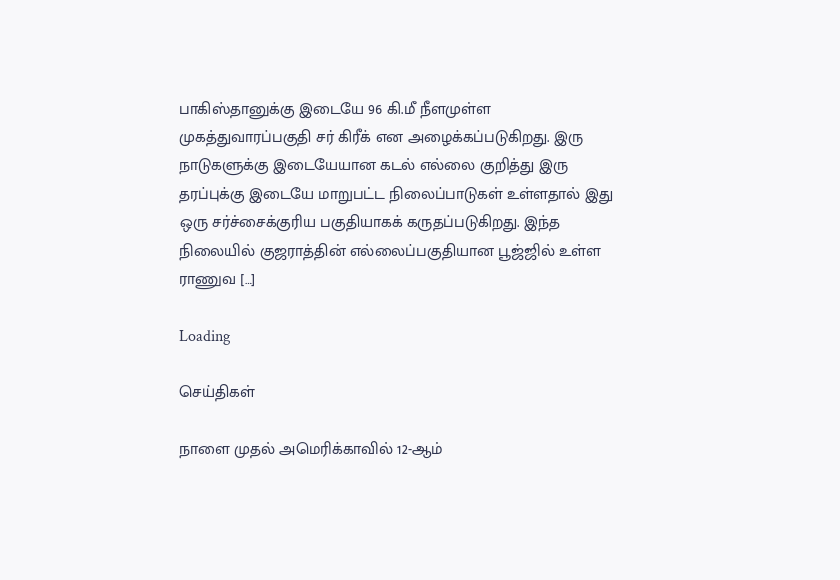பாகிஸ்தானுக்கு இடையே 96 கி.மீ நீளமுள்ள முகத்துவாரப்பகுதி சர் கிரீக் என அழைக்கப்படுகிறது. இரு நாடுகளுக்கு இடையேயான கடல் எல்லை குறித்து இரு தரப்புக்கு இடையே மாறுபட்ட நிலைப்பாடுகள் உள்ளதால் இது ஒரு சர்ச்சைக்குரிய பகுதியாகக் கருதப்படுகிறது. இந்த நிலையில் குஜராத்தின் எல்லைப்பகுதியான பூஜ்ஜில் உள்ள ராணுவ […]

Loading

செய்திகள்

நாளை முதல் அமெரிக்காவில் 12-ஆம்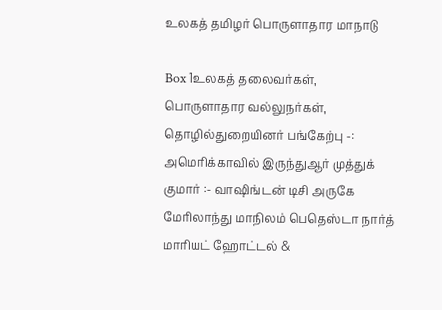உலகத் தமிழர் பொருளாதார மாநாடு

Box 1உலகத் தலைவர்கள், பொருளாதார வல்லுநர்கள், தொழில்துறையினர் பங்கேற்பு -: அமெரிக்காவில் இருந்துஆர் முத்துக் குமார் :- வாஷிங்டன் டிசி அருகே மேரிலாந்து மாநிலம் பெதெஸ்டா நார்த் மாரியட் ஹோட்டல் &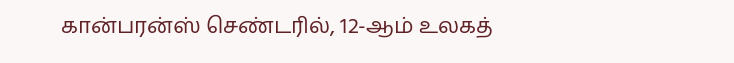கான்பரன்ஸ் செண்டரில், 12-ஆம் உலகத்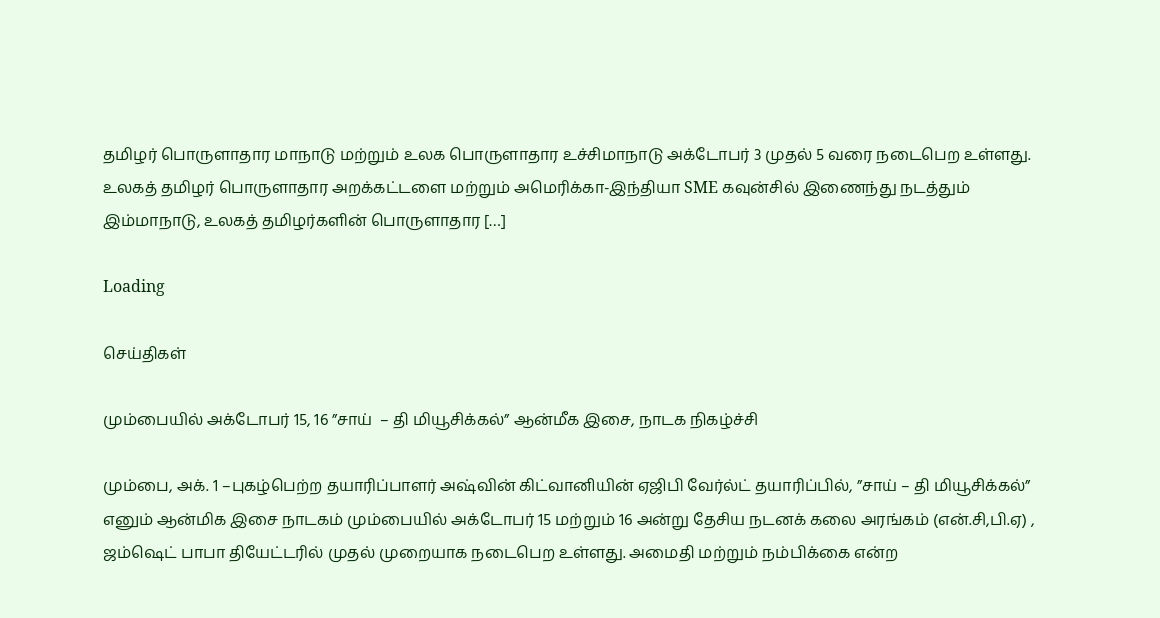தமிழர் பொருளாதார மாநாடு மற்றும் உலக பொருளாதார உச்சிமாநாடு அக்டோபர் 3 முதல் 5 வரை நடைபெற உள்ளது. உலகத் தமிழர் பொருளாதார அறக்கட்டளை மற்றும் அமெரிக்கா-இந்தியா SME கவுன்சில் இணைந்து நடத்தும் இம்மாநாடு, உலகத் தமிழர்களின் பொருளாதார […]

Loading

செய்திகள்

மும்பையில் அக்டோபர் 15, 16 ”சாய்  – தி மியூசிக்கல்” ஆன்மீக இசை, நாடக நிகழ்ச்சி

மும்பை, அக். 1 –புகழ்பெற்ற தயாரிப்பாளர் அஷ்வின் கிட்வானியின் ஏஜிபி வேர்ல்ட் தயாரிப்பில், ”சாய் – தி மியூசிக்கல்” எனும் ஆன்மிக இசை நாடகம் மும்பையில் அக்டோபர் 15 மற்றும் 16 அன்று தேசிய நடனக் கலை அரங்கம் (என்.சி,பி.ஏ) , ஜம்ஷெட் பாபா தியேட்டரில் முதல் முறையாக நடைபெற உள்ளது. அமைதி மற்றும் நம்பிக்கை என்ற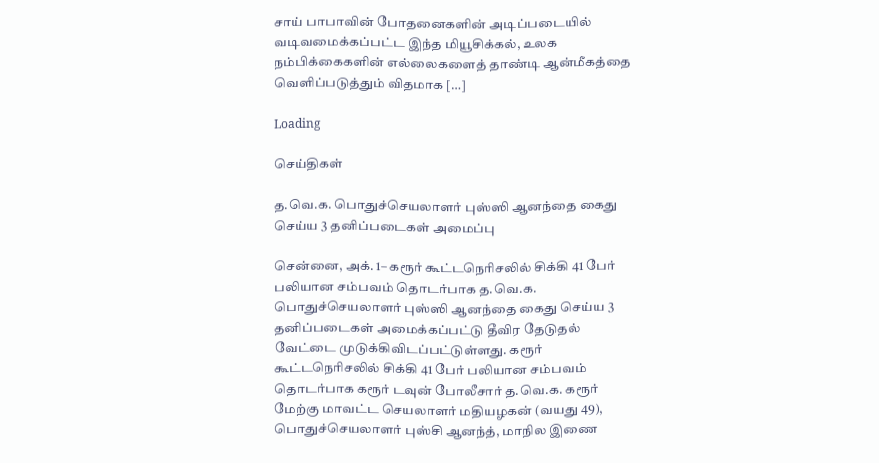சாய் பாபாவின் போதனைகளின் அடிப்படையில் வடிவமைக்கப்பட்ட இந்த மியூசிக்கல், உலக நம்பிக்கைகளின் எல்லைகளைத் தாண்டி ஆன்மீகத்தை வெளிப்படுத்தும் விதமாக […]

Loading

செய்திகள்

த.வெ.க. பொதுச்செயலாளர் புஸ்ஸி ஆனந்தை கைது செய்ய 3 தனிப்படைகள் அமைப்பு

சென்னை, அக். 1– கரூர் கூட்டநெரிசலில் சிக்கி 41 பேர் பலியான சம்பவம் தொடர்பாக த.வெ.க. பொதுச்செயலாளர் புஸ்ஸி ஆனந்தை கைது செய்ய 3 தனிப்படைகள் அமைக்கப்பட்டு தீவிர தேடுதல் வேட்டை முடுக்கிவிடப்பட்டுள்ளது. கரூர் கூட்டநெரிசலில் சிக்கி 41 பேர் பலியான சம்பவம் தொடர்பாக கரூர் டவுன் போலீசார் த.வெ.க. கரூர் மேற்கு மாவட்ட செயலாளர் மதியழகன் (வயது 49), பொதுச்செயலாளர் புஸ்சி ஆனந்த், மாநில இணை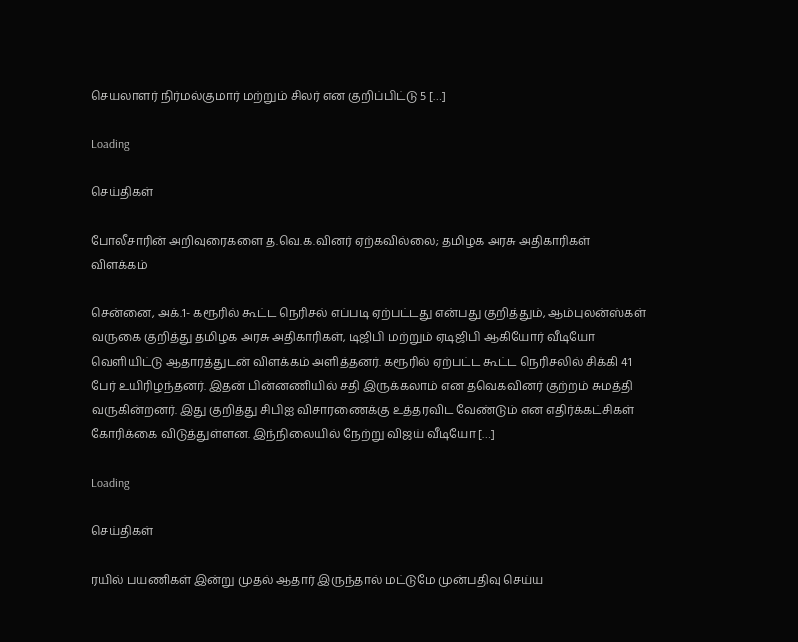செயலாளர் நிர்மல்குமார் மற்றும் சிலர் என குறிப்பிட்டு 5 […]

Loading

செய்திகள்

போலீசாரின் அறிவுரைகளை த.வெ.க.வினர் ஏற்கவில்லை; தமிழக அரசு அதிகாரிகள் விளக்கம்

சென்னை, அக்.1- கரூரில் கூட்ட நெரிசல் எப்படி ஏற்பட்டது என்பது குறித்தும், ஆம்புலன்ஸ்கள் வருகை குறித்து தமிழக அரசு அதிகாரிகள், டிஜிபி மற்றும் ஏடிஜிபி ஆகியோர் வீடியோ வெளியிட்டு ஆதாரத்துடன் விளக்கம் அளித்தனர். கரூரில் ஏற்பட்ட கூட்ட நெரிசலில் சிக்கி 41 பேர் உயிரிழந்தனர். இதன் பின்னணியில் சதி இருக்கலாம் என தவெகவினர் குற்றம் சுமத்தி வருகின்றனர். இது குறித்து சிபிஐ விசாரணைக்கு உத்தரவிட வேண்டும் என எதிர்க்கட்சிகள் கோரிக்கை விடுத்துள்ளன. இந்நிலையில் நேற்று விஜய் வீடியோ […]

Loading

செய்திகள்

ரயில் பயணிகள் இன்று முதல் ஆதார் இருந்தால் மட்டுமே முன்பதிவு செய்ய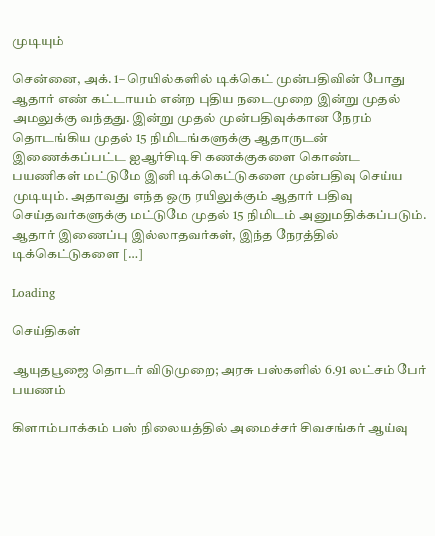முடியும்

சென்னை, அக். 1– ரெயில்களில் டிக்கெட் முன்பதிவின் போது ஆதார் எண் கட்டாயம் என்ற புதிய நடைமுறை இன்று முதல் அமலுக்கு வந்தது. இன்று முதல் முன்பதிவுக்கான நேரம் தொடங்கிய முதல் 15 நிமிடங்களுக்கு ஆதாருடன் இணைக்கப்பட்ட ஐஆர்சிடிசி கணக்குகளை கொண்ட பயணிகள் மட்டுமே இனி டிக்கெட்டுகளை முன்பதிவு செய்ய முடியும். அதாவது எந்த ஒரு ரயிலுக்கும் ஆதார் பதிவு செய்தவர்களுக்கு மட்டுமே முதல் 15 நிமிடம் அனுமதிக்கப்படும். ஆதார் இணைப்பு இல்லாதவர்கள், இந்த நேரத்தில் டிக்கெட்டுகளை […]

Loading

செய்திகள்

ஆயுதபூஜை தொடர் விடுமுறை; அரசு பஸ்களில் 6.91 லட்சம் பேர் பயணம்

கிளாம்பாக்கம் பஸ் நிலையத்தில் அமைச்சர் சிவசங்கர் ஆய்வு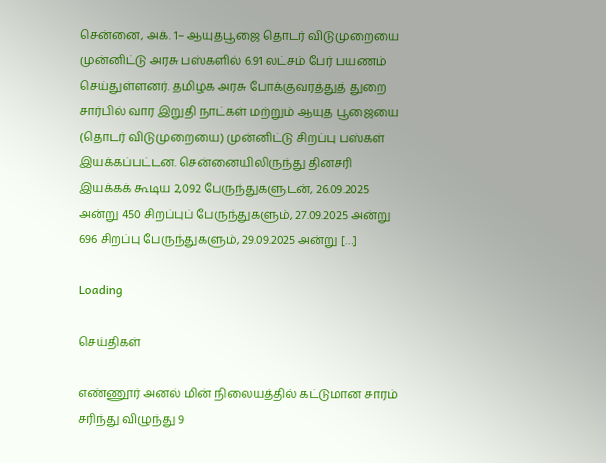சென்னை, அக். 1– ஆயுதபூஜை தொடர் விடுமுறையை முன்னிட்டு அரசு பஸ்களில் 6.91 லட்சம் பேர் பயணம் செய்துள்ளனர். தமிழக அரசு போக்குவரத்துத் துறை சார்பில் வார இறுதி நாட்கள் மற்றும் ஆயுத பூஜையை (தொடர் விடுமுறையை) முன்னிட்டு சிறப்பு பஸ்கள் இயக்கப்பட்டன. சென்னையிலிருந்து தினசரி இயக்கக் கூடிய 2,092 பேருந்துகளுடன், 26.09.2025 அன்று 450 சிறப்புப் பேருந்துகளும், 27.09.2025 அன்று 696 சிறப்பு பேருந்துகளும், 29.09.2025 அன்று […]

Loading

செய்திகள்

எண்ணூர் அனல் மின் நிலையத்தில் கட்டுமான சாரம் சரிந்து விழுந்து 9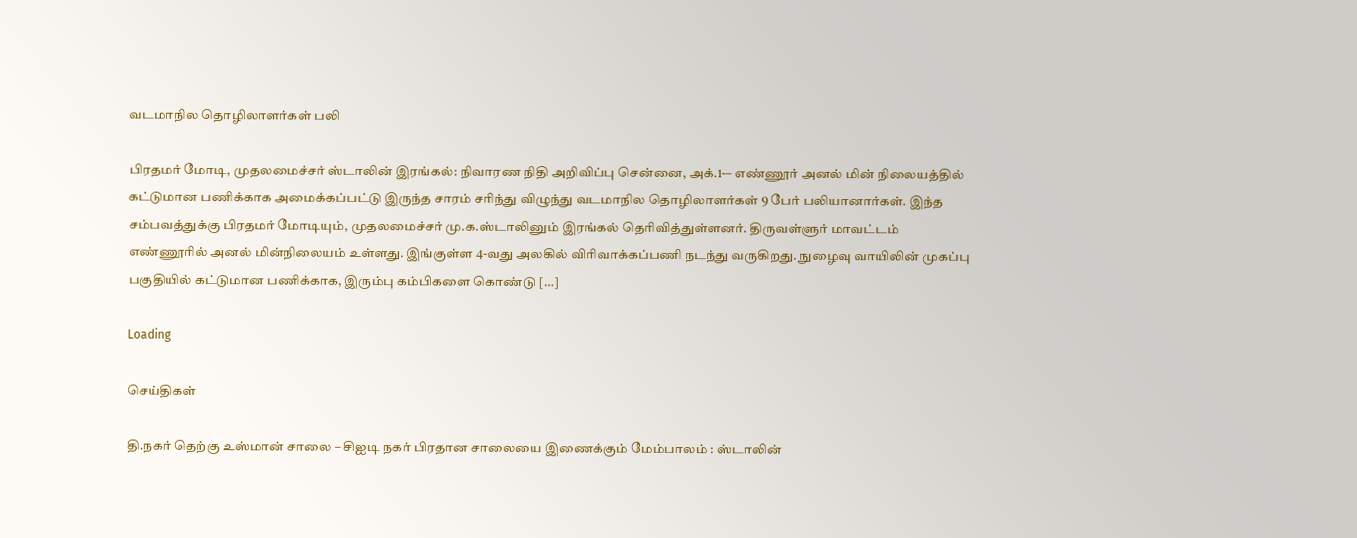வடமாநில தொழிலாளர்கள் பலி

பிரதமர் மோடி, முதலமைச்சர் ஸ்டாலின் இரங்கல்: நிவாரண நிதி அறிவிப்பு சென்னை, அக்.1-– எண்ணூர் அனல் மின் நிலையத்தில் கட்டுமான பணிக்காக அமைக்கப்பட்டு இருந்த சாரம் சரிந்து விழுந்து வடமாநில தொழிலாளர்கள் 9 பேர் பலியானார்கள். இந்த சம்பவத்துக்கு பிரதமர் மோடியும், முதலமைச்சர் மு.க.ஸ்டாலினும் இரங்கல் தெரிவித்துள்ளனர். திருவள்ளுர் மாவட்டம் எண்ணூரில் அனல் மின்நிலையம் உள்ளது. இங்குள்ள 4-வது அலகில் விரிவாக்கப்பணி நடந்து வருகிறது. நுழைவு வாயிலின் முகப்பு பகுதியில் கட்டுமான பணிக்காக, இரும்பு கம்பிகளை கொண்டு […]

Loading

செய்திகள்

தி.நகர் தெற்கு உஸ்மான் சாலை – சிஐடி நகர் பிரதான சாலையை இணைக்கும் மேம்பாலம் : ஸ்டாலின்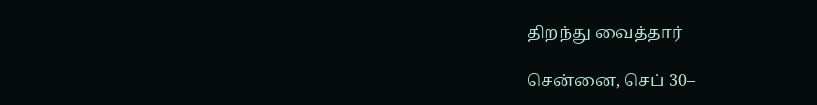திறந்து வைத்தார்

சென்னை, செப் 30–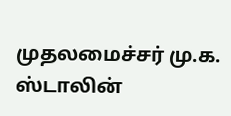முதலமைச்சர் மு.க. ஸ்டாலின்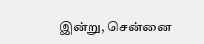இன்று, சென்னை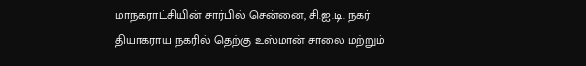மாநகராட்சியின் சார்பில் சென்னை, சி.ஐ.டி. நகர் தியாகராய நகரில் தெற்கு உஸ்மான் சாலை மற்றும்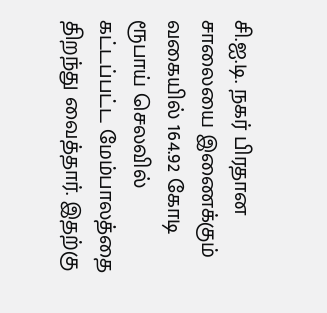சி.ஐ.டி. நகர் பிரதான சாலையை இணைக்கும் வகையில் 164.92 கோடி ரூபாய் செலவில் கட்டப்பட்ட மேம்பாலத்தை திறந்து வைத்தார். இதற்கு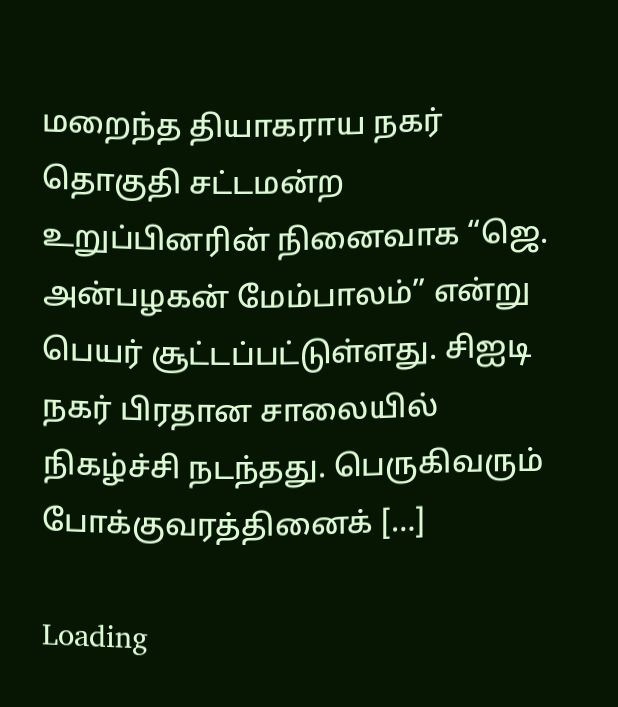மறைந்த தியாகராய நகர் தொகுதி சட்டமன்ற உறுப்பினரின் நினைவாக “ஜெ. அன்பழகன் மேம்பாலம்” என்று பெயர் சூட்டப்பட்டுள்ளது. சிஐடி நகர் பிரதான சாலையில் நிகழ்ச்சி நடந்தது. பெருகிவரும் போக்குவரத்தினைக் […]

Loading